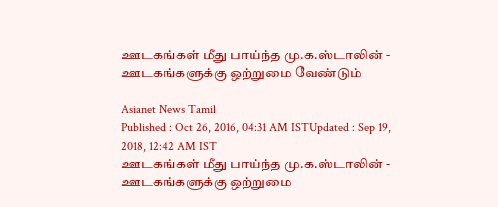ஊடகங்கள் மீது பாய்ந்த மு.க.ஸ்டாலின் - ஊடகங்களுக்கு ஒற்றுமை வேண்டும்

Asianet News Tamil
Published : Oct 26, 2016, 04:31 AM ISTUpdated : Sep 19, 2018, 12:42 AM IST
ஊடகங்கள் மீது பாய்ந்த மு.க.ஸ்டாலின் - ஊடகங்களுக்கு ஒற்றுமை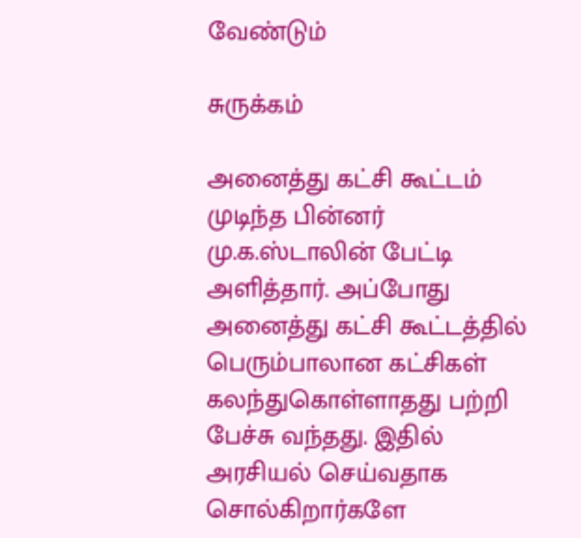வேண்டும்

சுருக்கம்

அனைத்து கட்சி கூட்டம் முடிந்த பின்னர் மு.க.ஸ்டாலின் பேட்டி அளித்தார். அப்போது அனைத்து கட்சி கூட்டத்தில் பெரும்பாலான கட்சிகள் கலந்துகொள்ளாதது பற்றி பேச்சு வந்தது. இதில் அரசியல் செய்வதாக சொல்கிறார்களே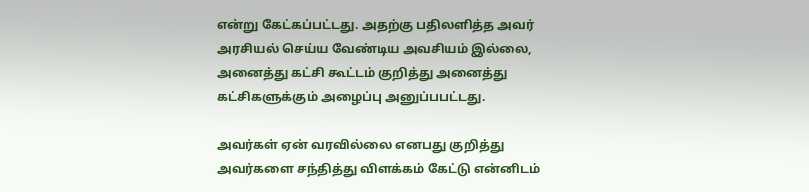என்று கேட்கப்பட்டது. அதற்கு பதிலளித்த அவர் அரசியல் செய்ய வேண்டிய அவசியம் இல்லை, அனைத்து கட்சி கூட்டம் குறித்து அனைத்து கட்சிகளுக்கும் அழைப்பு அனுப்பபட்டது.

அவர்கள் ஏன் வரவில்லை எனபது குறித்து அவர்களை சந்தித்து விளக்கம் கேட்டு என்னிடம்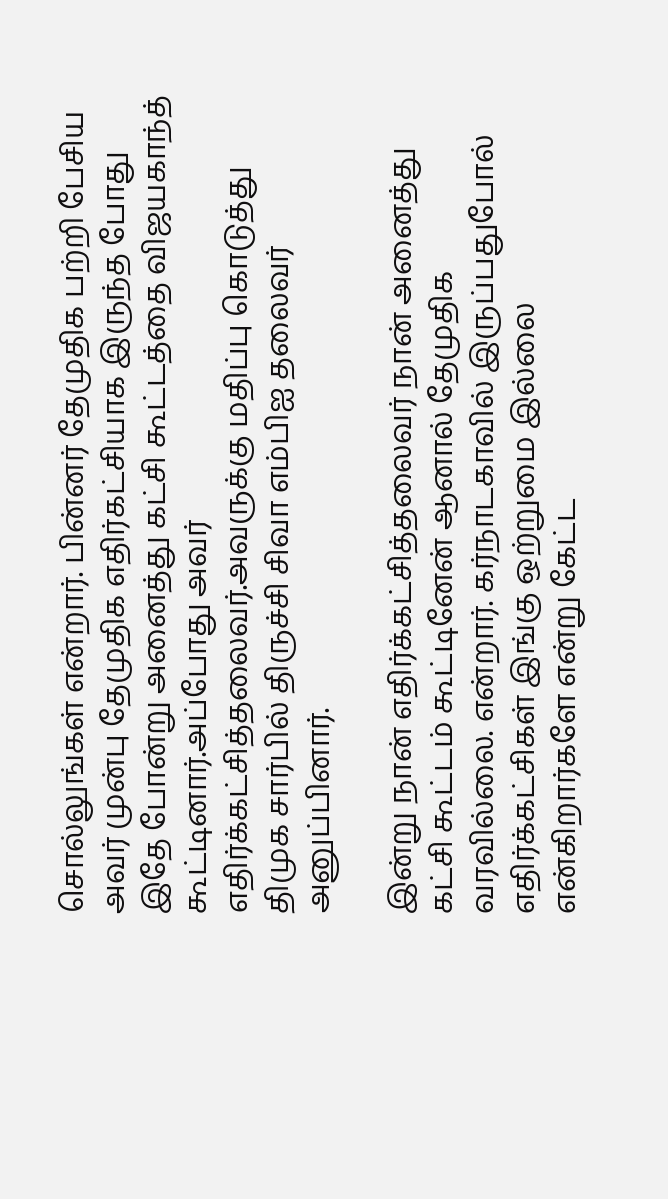சொல்லுங்கள் என்றார். பின்னர் தேமுதிக பற்றி பேசிய அவர் முன்பு தேமுதிக எதிர்கட்சியாக இருந்த போது இதே போன்று அனைத்து கட்சி கூட்டத்தை விஜயகாந்த் கூட்டினார்.அப்போது அவர் எதிர்க்கட்சித்தலைவர்.அவருக்கு மதிப்பு கொடுத்து திமுக சார்பில் திருச்சி சிவா எம்பிஐ தலைவர் அனுப்பினார்.

இன்று நான் எதிர்க்கட்சித்தலைவர் நான் அனைத்து கட்சி கூட்டம் கூட்டினேன் ஆனால் தேமுதிக வரவில்லை. என்றார். கர்நாடகாவில் இருப்பதுபோல் எதிர்க்கட்சிகள் இங்கு ஒற்றுமை இல்லை என்கிறார்களே என்று கேட்ட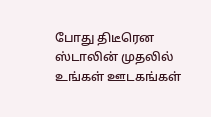போது திடீரென ஸ்டாலின் முதலில் உங்கள் ஊடகங்கள்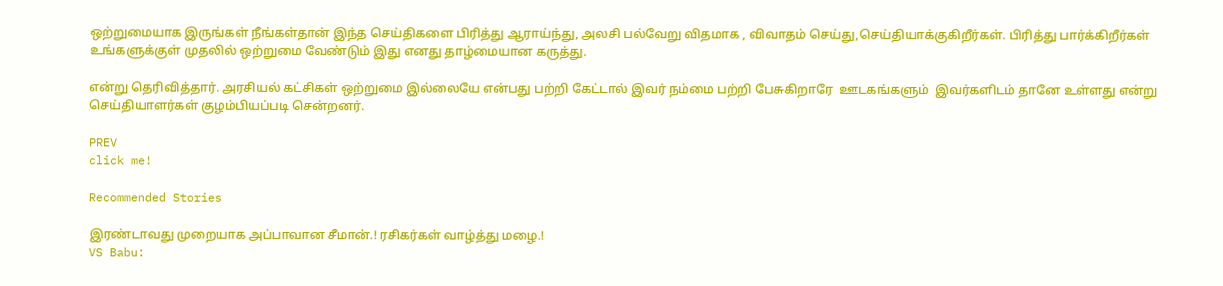ஒற்றுமையாக இருங்கள் நீங்கள்தான் இந்த செய்திகளை பிரித்து ஆராய்ந்து, அலசி பல்வேறு விதமாக , விவாதம் செய்து,செய்தியாக்குகிறீர்கள். பிரித்து பார்க்கிறீர்கள்  உங்களுக்குள் முதலில் ஒற்றுமை வேண்டும் இது எனது தாழ்மையான கருத்து.

என்று தெரிவித்தார். அரசியல் கட்சிகள் ஒற்றுமை இல்லையே என்பது பற்றி கேட்டால் இவர் நம்மை பற்றி பேசுகிறாரே  ஊடகங்களும்  இவர்களிடம் தானே உள்ளது என்று செய்தியாளர்கள் குழம்பியப்படி சென்றனர்.

PREV
click me!

Recommended Stories

இரண்டாவது முறையாக அப்பாவான சீமான்.! ரசிகர்கள் வாழ்த்து மழை.!
VS Babu: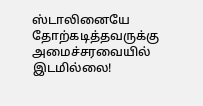ஸ்டாலினையே தோற்கடித்தவருக்கு அமைச்சரவையில் இடமில்லை!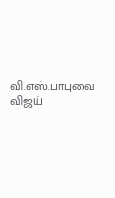வி.எஸ்.பாபுவை விஜய்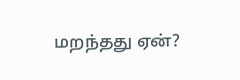மறந்தது ஏன்?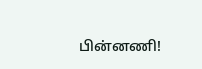பின்னணி!